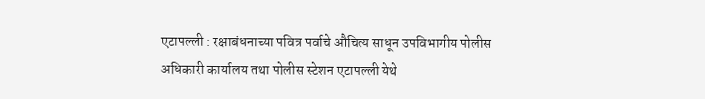एटापल्ली : रक्षाबंधनाच्या पवित्र पर्वाचे औचित्य साधून उपविभागीय पोलीस अधिकारी कार्यालय तथा पोलीस स्टेशन एटापल्ली येथे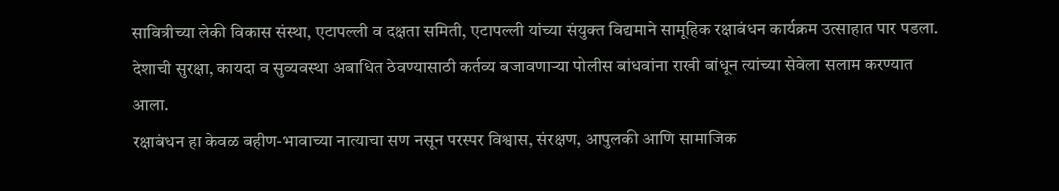सावित्रीच्या लेकी विकास संस्था, एटापल्ली व दक्षता समिती, एटापल्ली यांच्या संयुक्त विद्यमाने सामूहिक रक्षाबंधन कार्यक्रम उत्साहात पार पडला. देशाची सुरक्षा, कायदा व सुव्यवस्था अबाधित ठेवण्यासाठी कर्तव्य बजावणाऱ्या पोलीस बांधवांना राखी बांधून त्यांच्या सेवेला सलाम करण्यात आला.
रक्षाबंधन हा केवळ बहीण-भावाच्या नात्याचा सण नसून परस्पर विश्वास, संरक्षण, आपुलकी आणि सामाजिक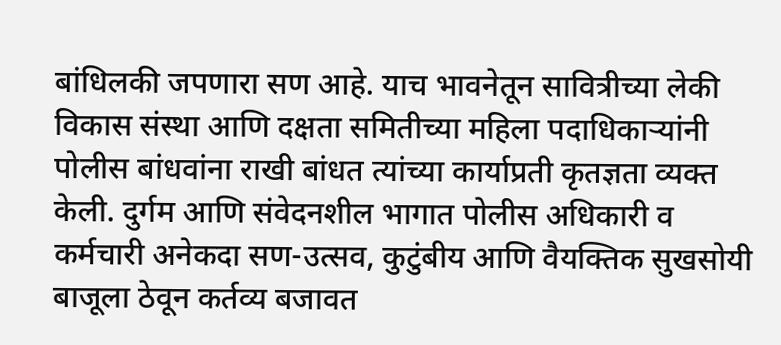बांधिलकी जपणारा सण आहे. याच भावनेतून सावित्रीच्या लेकी विकास संस्था आणि दक्षता समितीच्या महिला पदाधिकाऱ्यांनी पोलीस बांधवांना राखी बांधत त्यांच्या कार्याप्रती कृतज्ञता व्यक्त केली. दुर्गम आणि संवेदनशील भागात पोलीस अधिकारी व कर्मचारी अनेकदा सण-उत्सव, कुटुंबीय आणि वैयक्तिक सुखसोयी बाजूला ठेवून कर्तव्य बजावत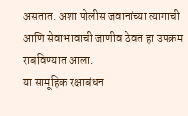असतात. अशा पोलीस जवानांच्या त्यागाची आणि सेवाभावाची जाणीव ठेवत हा उपक्रम राबविण्यात आला.
या सामूहिक रक्षाबंधन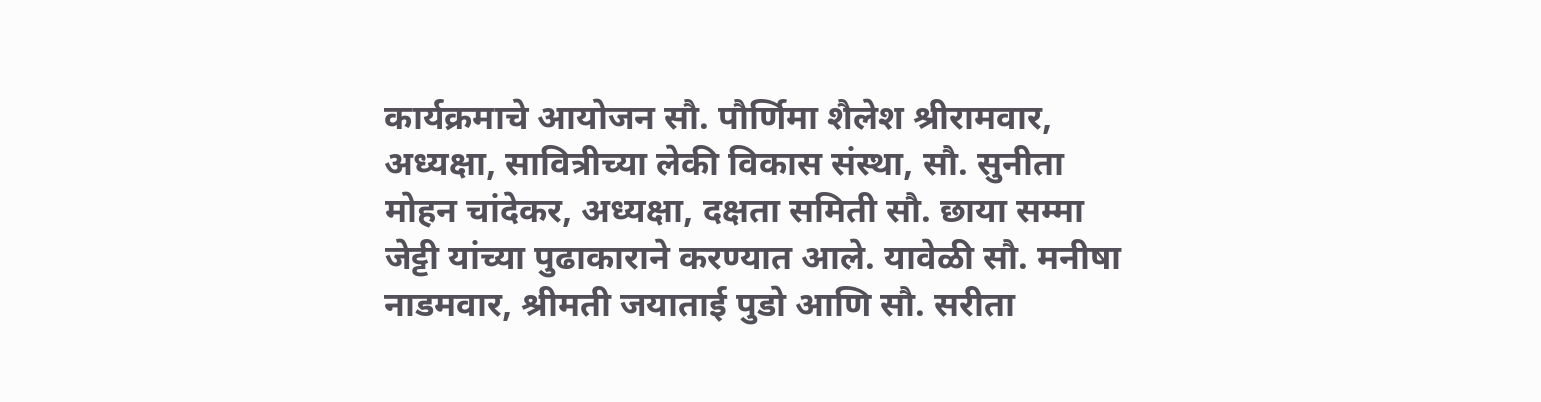कार्यक्रमाचे आयोजन सौ. पौर्णिमा शैलेश श्रीरामवार, अध्यक्षा, सावित्रीच्या लेकी विकास संस्था, सौ. सुनीता मोहन चांदेकर, अध्यक्षा, दक्षता समिती सौ. छाया सम्मा जेट्टी यांच्या पुढाकाराने करण्यात आले. यावेळी सौ. मनीषा नाडमवार, श्रीमती जयाताई पुडो आणि सौ. सरीता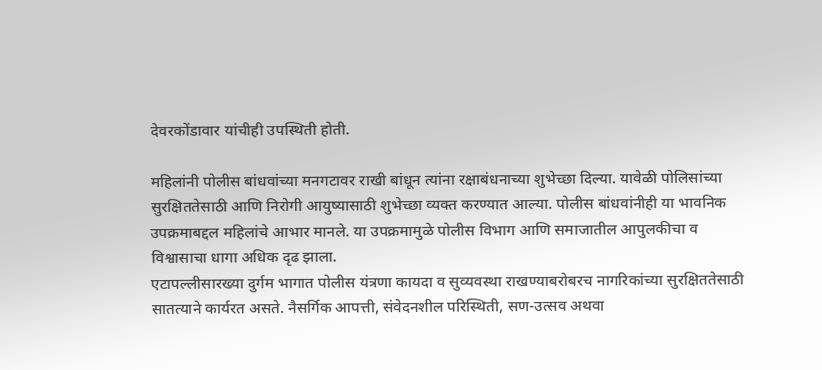देवरकोंडावार यांचीही उपस्थिती होती.

महिलांनी पोलीस बांधवांच्या मनगटावर राखी बांधून त्यांना रक्षाबंधनाच्या शुभेच्छा दिल्या. यावेळी पोलिसांच्या सुरक्षिततेसाठी आणि निरोगी आयुष्यासाठी शुभेच्छा व्यक्त करण्यात आल्या. पोलीस बांधवांनीही या भावनिक उपक्रमाबद्दल महिलांचे आभार मानले. या उपक्रमामुळे पोलीस विभाग आणि समाजातील आपुलकीचा व विश्वासाचा धागा अधिक दृढ झाला.
एटापल्लीसारख्या दुर्गम भागात पोलीस यंत्रणा कायदा व सुव्यवस्था राखण्याबरोबरच नागरिकांच्या सुरक्षिततेसाठी सातत्याने कार्यरत असते. नैसर्गिक आपत्ती, संवेदनशील परिस्थिती, सण-उत्सव अथवा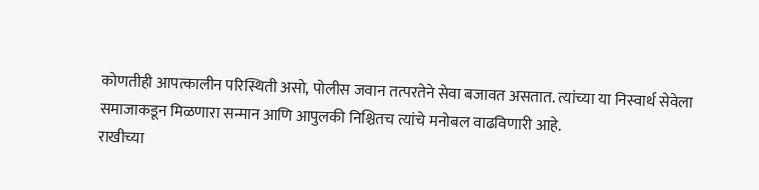कोणतीही आपत्कालीन परिस्थिती असो, पोलीस जवान तत्परतेने सेवा बजावत असतात. त्यांच्या या निस्वार्थ सेवेला समाजाकडून मिळणारा सन्मान आणि आपुलकी निश्चितच त्यांचे मनोबल वाढविणारी आहे.
राखीच्या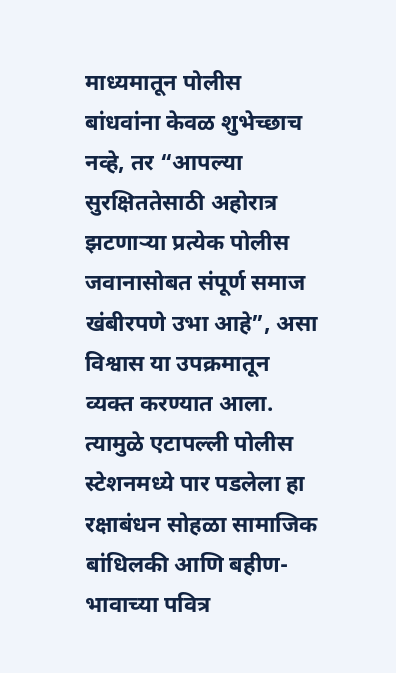माध्यमातून पोलीस बांधवांना केवळ शुभेच्छाच नव्हे, तर “आपल्या सुरक्षिततेसाठी अहोरात्र झटणाऱ्या प्रत्येक पोलीस जवानासोबत संपूर्ण समाज खंबीरपणे उभा आहे”, असा विश्वास या उपक्रमातून व्यक्त करण्यात आला. त्यामुळे एटापल्ली पोलीस स्टेशनमध्ये पार पडलेला हा रक्षाबंधन सोहळा सामाजिक बांधिलकी आणि बहीण-भावाच्या पवित्र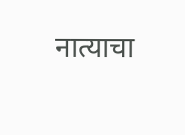नात्याचा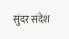सुंदर संदेश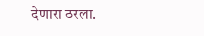देणारा ठरला.